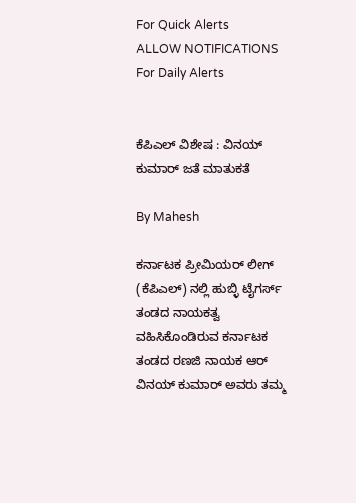For Quick Alerts
ALLOW NOTIFICATIONS
For Daily Alerts


ಕೆಪಿಎಲ್ ವಿಶೇಷ : ವಿನಯ್ ಕುಮಾರ್ ಜತೆ ಮಾತುಕತೆ

By Mahesh

ಕರ್ನಾಟಕ ಪ್ರೀಮಿಯರ್ ಲೀಗ್ (ಕೆಪಿಎಲ್) ನಲ್ಲಿ ಹುಬ್ಳಿ ಟೈಗರ್ಸ್ ತಂಡದ ನಾಯಕತ್ವ ವಹಿಸಿಕೊಂಡಿರುವ ಕರ್ನಾಟಕ ತಂಡದ ರಣಜಿ ನಾಯಕ ಆರ್ ವಿನಯ್ ಕುಮಾರ್ ಅವರು ತಮ್ಮ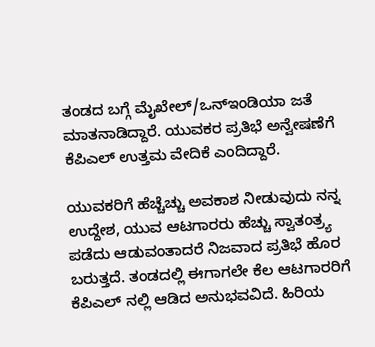ತಂಡದ ಬಗ್ಗೆ ಮೈಖೇಲ್/ಒನ್ಇಂಡಿಯಾ ಜತೆ ಮಾತನಾಡಿದ್ದಾರೆ. ಯುವಕರ ಪ್ರತಿಭೆ ಅನ್ವೇಷಣೆಗೆ ಕೆಪಿಎಲ್ ಉತ್ತಮ ವೇದಿಕೆ ಎಂದಿದ್ದಾರೆ.

ಯುವಕರಿಗೆ ಹೆಚ್ಚೆಚ್ಚು ಅವಕಾಶ ನೀಡುವುದು ನನ್ನ ಉದ್ದೇಶ, ಯುವ ಆಟಗಾರರು ಹೆಚ್ಚು ಸ್ವಾತಂತ್ರ್ಯ ಪಡೆದು ಆಡುವಂತಾದರೆ ನಿಜವಾದ ಪ್ರತಿಭೆ ಹೊರ ಬರುತ್ತದೆ. ತಂಡದಲ್ಲಿ ಈಗಾಗಲೇ ಕೆಲ ಆಟಗಾರರಿಗೆ ಕೆಪಿಎಲ್ ನಲ್ಲಿ ಆಡಿದ ಅನುಭವವಿದೆ. ಹಿರಿಯ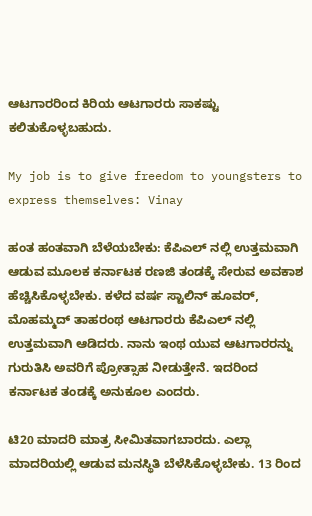ಆಟಗಾರರಿಂದ ಕಿರಿಯ ಆಟಗಾರರು ಸಾಕಷ್ಟು ಕಲಿತುಕೊಳ್ಳಬಹುದು.

My job is to give freedom to youngsters to express themselves: Vinay

ಹಂತ ಹಂತವಾಗಿ ಬೆಳೆಯಬೇಕು: ಕೆಪಿಎಲ್ ನಲ್ಲಿ ಉತ್ತಮವಾಗಿ ಆಡುವ ಮೂಲಕ ಕರ್ನಾಟಕ ರಣಜಿ ತಂಡಕ್ಕೆ ಸೇರುವ ಅವಕಾಶ ಹೆಚ್ಚಿಸಿಕೊಳ್ಳಬೇಕು. ಕಳೆದ ವರ್ಷ ಸ್ಟಾಲಿನ್ ಹೂವರ್, ಮೊಹಮ್ಮದ್ ತಾಹರಂಥ ಆಟಗಾರರು ಕೆಪಿಎಲ್ ನಲ್ಲಿ ಉತ್ತಮವಾಗಿ ಆಡಿದರು. ನಾನು ಇಂಥ ಯುವ ಆಟಗಾರರನ್ನು ಗುರುತಿಸಿ ಅವರಿಗೆ ಪ್ರೋತ್ಸಾಹ ನೀಡುತ್ತೇನೆ. ಇದರಿಂದ ಕರ್ನಾಟಕ ತಂಡಕ್ಕೆ ಅನುಕೂಲ ಎಂದರು.

ಟಿ20 ಮಾದರಿ ಮಾತ್ರ ಸೀಮಿತವಾಗಬಾರದು. ಎಲ್ಲಾ ಮಾದರಿಯಲ್ಲಿ ಆಡುವ ಮನಸ್ಥಿತಿ ಬೆಳೆಸಿಕೊಳ್ಳಬೇಕು. 13 ರಿಂದ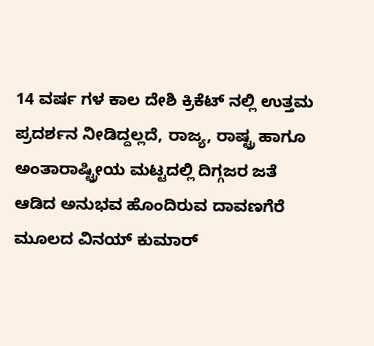14 ವರ್ಷ ಗಳ ಕಾಲ ದೇಶಿ ಕ್ರಿಕೆಟ್ ನಲ್ಲಿ ಉತ್ತಮ ಪ್ರದರ್ಶನ ನೀಡಿದ್ದಲ್ಲದೆ, ರಾಜ್ಯ, ರಾಷ್ಟ್ರ ಹಾಗೂ ಅಂತಾರಾಷ್ಟ್ರೀಯ ಮಟ್ಟದಲ್ಲಿ ದಿಗ್ಗಜರ ಜತೆ ಆಡಿದ ಅನುಭವ ಹೊಂದಿರುವ ದಾವಣಗೆರೆ ಮೂಲದ ವಿನಯ್ ಕುಮಾರ್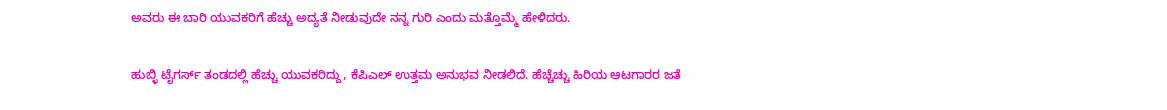ಅವರು ಈ ಬಾರಿ ಯುವಕರಿಗೆ ಹೆಚ್ಚು ಅದ್ಯತೆ ನೀಡುವುದೇ ನನ್ನ ಗುರಿ ಎಂದು ಮತ್ತೊಮ್ಮೆ ಹೇಳಿದರು.

ಹುಬ್ಳಿ ಟೈಗರ್ಸ್ ತಂಡದಲ್ಲಿ ಹೆಚ್ಚು ಯುವಕರಿದ್ದು, ಕೆಪಿಎಲ್ ಉತ್ತಮ ಅನುಭವ ನೀಡಲಿದೆ. ಹೆಚ್ಚೆಚ್ಚು ಹಿರಿಯ ಆಟಗಾರರ ಜತೆ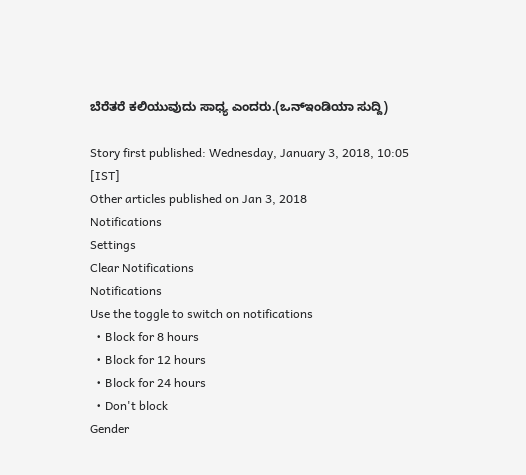ಬೆರೆತರೆ ಕಲಿಯುವುದು ಸಾಧ್ಯ ಎಂದರು.(ಒನ್ಇಂಡಿಯಾ ಸುದ್ದಿ)

Story first published: Wednesday, January 3, 2018, 10:05 [IST]
Other articles published on Jan 3, 2018
Notifications
Settings
Clear Notifications
Notifications
Use the toggle to switch on notifications
  • Block for 8 hours
  • Block for 12 hours
  • Block for 24 hours
  • Don't block
Gender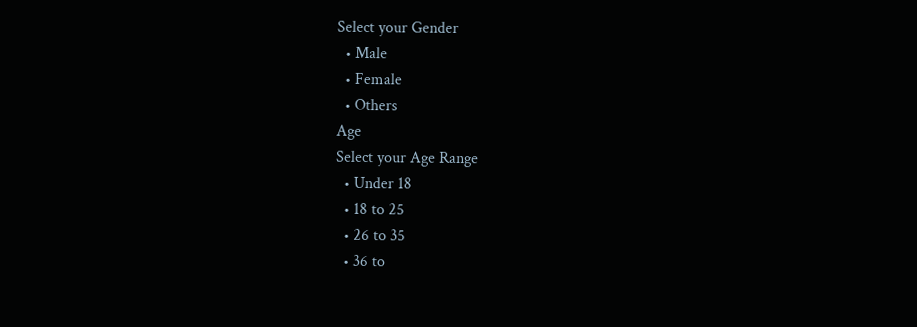Select your Gender
  • Male
  • Female
  • Others
Age
Select your Age Range
  • Under 18
  • 18 to 25
  • 26 to 35
  • 36 to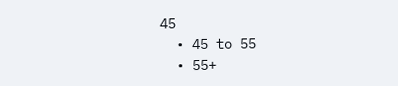45
  • 45 to 55
  • 55+